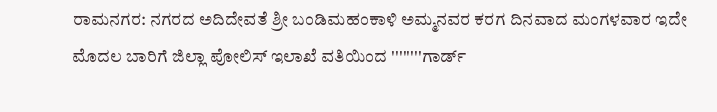ರಾಮನಗರ: ನಗರದ ಅದಿದೇವತೆ ಶ್ರೀ ಬಂಡಿಮಹಂಕಾಳಿ ಅಮ್ಮನವರ ಕರಗ ದಿನವಾದ ಮಂಗಳವಾರ ಇದೇ ಮೊದಲ ಬಾರಿಗೆ ಜಿಲ್ಲಾ ಪೋಲಿಸ್ ಇಲಾಖೆ ವತಿಯಿಂದ ''''''''ಗಾರ್ಡ್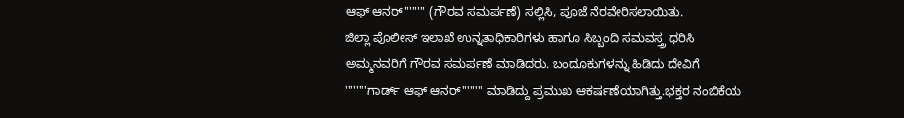ಆಫ್ ಆನರ್'''''''' (ಗೌರವ ಸಮರ್ಪಣೆ) ಸಲ್ಲಿಸಿ, ಪೂಜೆ ನೆರವೇರಿಸಲಾಯಿತು.
ಜಿಲ್ಲಾ ಪೊಲೀಸ್ ಇಲಾಖೆ ಉನ್ನತಾಧಿಕಾರಿಗಳು ಹಾಗೂ ಸಿಬ್ಬಂದಿ ಸಮವಸ್ತ್ರ ಧರಿಸಿ ಅಮ್ಮನವರಿಗೆ ಗೌರವ ಸಮರ್ಪಣೆ ಮಾಡಿದರು. ಬಂದೂಕುಗಳನ್ನು ಹಿಡಿದು ದೇವಿಗೆ ''''''''ಗಾರ್ಡ್ ಆಫ್ ಆನರ್'''''''' ಮಾಡಿದ್ದು ಪ್ರಮುಖ ಆಕರ್ಷಣೆಯಾಗಿತ್ತು.ಭಕ್ತರ ನಂಬಿಕೆಯ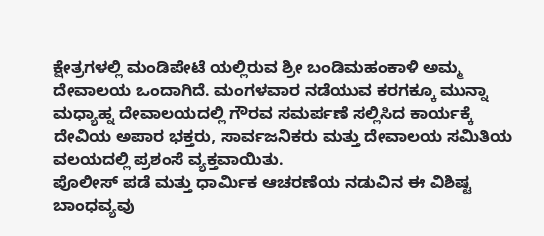ಕ್ಷೇತ್ರಗಳಲ್ಲಿ ಮಂಡಿಪೇಟೆ ಯಲ್ಲಿರುವ ಶ್ರೀ ಬಂಡಿಮಹಂಕಾಳಿ ಅಮ್ಮ ದೇವಾಲಯ ಒಂದಾಗಿದೆ. ಮಂಗಳವಾರ ನಡೆಯುವ ಕರಗಕ್ಕೂ ಮುನ್ನಾ ಮಧ್ಯಾಹ್ನ ದೇವಾಲಯದಲ್ಲಿ ಗೌರವ ಸಮರ್ಪಣೆ ಸಲ್ಲಿಸಿದ ಕಾರ್ಯಕ್ಕೆ ದೇವಿಯ ಅಪಾರ ಭಕ್ತರು, ಸಾರ್ವಜನಿಕರು ಮತ್ತು ದೇವಾಲಯ ಸಮಿತಿಯ ವಲಯದಲ್ಲಿ ಪ್ರಶಂಸೆ ವ್ಯಕ್ತವಾಯಿತು.
ಪೊಲೀಸ್ ಪಡೆ ಮತ್ತು ಧಾರ್ಮಿಕ ಆಚರಣೆಯ ನಡುವಿನ ಈ ವಿಶಿಷ್ಟ ಬಾಂಧವ್ಯವು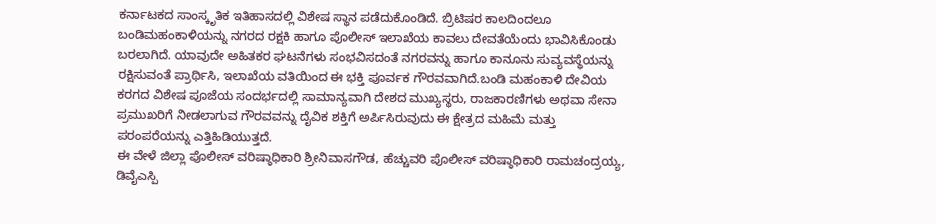ಕರ್ನಾಟಕದ ಸಾಂಸ್ಕೃತಿಕ ಇತಿಹಾಸದಲ್ಲಿ ವಿಶೇಷ ಸ್ಥಾನ ಪಡೆದುಕೊಂಡಿದೆ. ಬ್ರಿಟಿಷರ ಕಾಲದಿಂದಲೂ ಬಂಡಿಮಹಂಕಾಳಿಯನ್ನು ನಗರದ ರಕ್ಷಕಿ ಹಾಗೂ ಪೊಲೀಸ್ ಇಲಾಖೆಯ ಕಾವಲು ದೇವತೆಯೆಂದು ಭಾವಿಸಿಕೊಂಡು ಬರಲಾಗಿದೆ. ಯಾವುದೇ ಅಹಿತಕರ ಘಟನೆಗಳು ಸಂಭವಿಸದಂತೆ ನಗರವನ್ನು ಹಾಗೂ ಕಾನೂನು ಸುವ್ಯವಸ್ಥೆಯನ್ನು ರಕ್ಷಿಸುವಂತೆ ಪ್ರಾರ್ಥಿಸಿ, ಇಲಾಖೆಯ ವತಿಯಿಂದ ಈ ಭಕ್ತಿ ಪೂರ್ವಕ ಗೌರವವಾಗಿದೆ.ಬಂಡಿ ಮಹಂಕಾಳಿ ದೇವಿಯ ಕರಗದ ವಿಶೇಷ ಪೂಜೆಯ ಸಂದರ್ಭದಲ್ಲಿ ಸಾಮಾನ್ಯವಾಗಿ ದೇಶದ ಮುಖ್ಯಸ್ಥರು, ರಾಜಕಾರಣಿಗಳು ಅಥವಾ ಸೇನಾ ಪ್ರಮುಖರಿಗೆ ನೀಡಲಾಗುವ ಗೌರವವನ್ನು ದೈವಿಕ ಶಕ್ತಿಗೆ ಅರ್ಪಿಸಿರುವುದು ಈ ಕ್ಷೇತ್ರದ ಮಹಿಮೆ ಮತ್ತು ಪರಂಪರೆಯನ್ನು ಎತ್ತಿಹಿಡಿಯುತ್ತದೆ.
ಈ ವೇಳೆ ಜಿಲ್ಲಾ ಪೊಲೀಸ್ ವರಿಷ್ಠಾಧಿಕಾರಿ ಶ್ರೀನಿವಾಸಗೌಡ, ಹೆಚ್ಚುವರಿ ಪೊಲೀಸ್ ವರಿಷ್ಠಾಧಿಕಾರಿ ರಾಮಚಂದ್ರಯ್ಯ, ಡಿವೈಎಸ್ಪಿ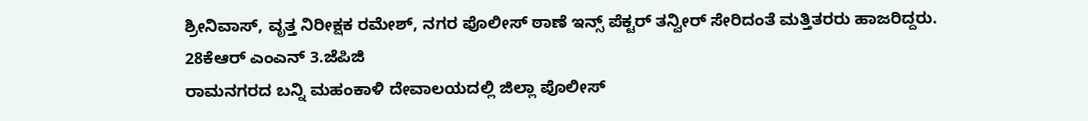ಶ್ರೀನಿವಾಸ್, ವೃತ್ತ ನಿರೀಕ್ಷಕ ರಮೇಶ್, ನಗರ ಪೊಲೀಸ್ ಠಾಣೆ ಇನ್ಸ್ ಪೆಕ್ಟರ್ ತನ್ವೀರ್ ಸೇರಿದಂತೆ ಮತ್ತಿತರರು ಹಾಜರಿದ್ದರು.
28ಕೆಆರ್ ಎಂಎನ್ 3.ಜೆಪಿಜಿ
ರಾಮನಗರದ ಬನ್ನಿ ಮಹಂಕಾಳಿ ದೇವಾಲಯದಲ್ಲಿ ಜಿಲ್ಲಾ ಪೊಲೀಸ್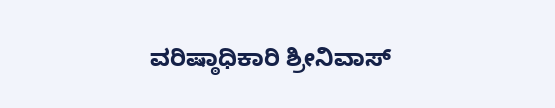ವರಿಷ್ಠಾಧಿಕಾರಿ ಶ್ರೀನಿವಾಸ್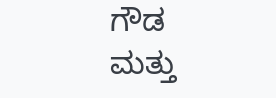ಗೌಡ ಮತ್ತು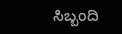ಸಿಬ್ಬಂದಿ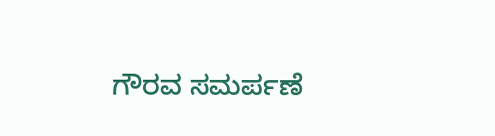ಗೌರವ ಸಮರ್ಪಣೆ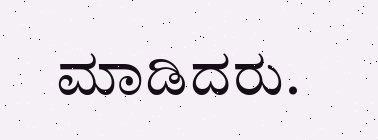ಮಾಡಿದರು.